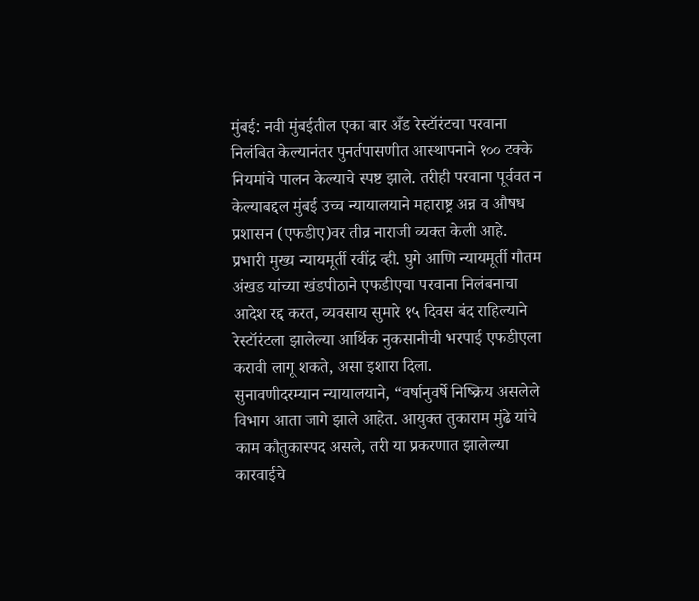मुंबई: नवी मुंबईतील एका बार अँड रेस्टॉरंटचा परवाना निलंबित केल्यानंतर पुनर्तपासणीत आस्थापनाने १०० टक्के नियमांचे पालन केल्याचे स्पष्ट झाले. तरीही परवाना पूर्ववत न केल्याबद्दल मुंबई उच्च न्यायालयाने महाराष्ट्र अन्न व औषध प्रशासन (एफडीए)वर तीव्र नाराजी व्यक्त केली आहे.
प्रभारी मुख्य न्यायमूर्ती रवींद्र व्ही. घुगे आणि न्यायमूर्ती गौतम अंखड यांच्या खंडपीठाने एफडीएचा परवाना निलंबनाचा आदेश रद्द करत, व्यवसाय सुमारे १५ दिवस बंद राहिल्याने रेस्टॉरंटला झालेल्या आर्थिक नुकसानीची भरपाई एफडीएला करावी लागू शकते, असा इशारा दिला.
सुनावणीदरम्यान न्यायालयाने, “वर्षानुवर्षे निष्क्रिय असलेले विभाग आता जागे झाले आहेत. आयुक्त तुकाराम मुंढे यांचे काम कौतुकास्पद असले, तरी या प्रकरणात झालेल्या कारवाईचे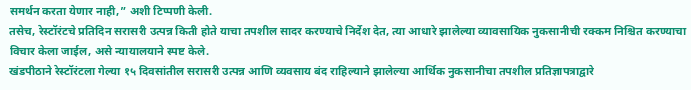समर्थन करता येणार नाही,” अशी टिप्पणी केली.
तसेच, रेस्टॉरंटचे प्रतिदिन सरासरी उत्पन्न किती होते याचा तपशील सादर करण्याचे निर्देश देत, त्या आधारे झालेल्या व्यावसायिक नुकसानीची रक्कम निश्चित करण्याचा विचार केला जाईल, असे न्यायालयाने स्पष्ट केले.
खंडपीठाने रेस्टॉरंटला गेल्या १५ दिवसांतील सरासरी उत्पन्न आणि व्यवसाय बंद राहिल्याने झालेल्या आर्थिक नुकसानीचा तपशील प्रतिज्ञापत्राद्वारे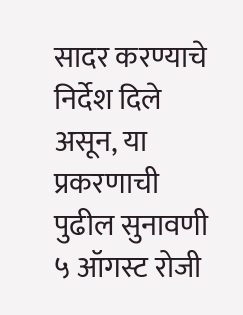सादर करण्याचे निर्देश दिले असून, या प्रकरणाची पुढील सुनावणी ५ ऑगस्ट रोजी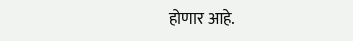होणार आहे.